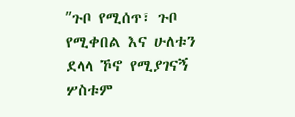ʺጉቦ የሚሰጥ፣ ጉቦ የሚቀበል እና ሁለቱን ደላላ ኾኖ የሚያገናኝ ሦስቱም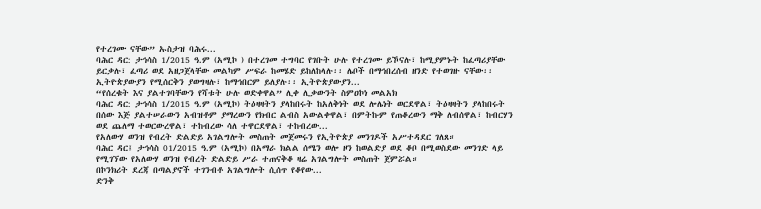የተረገሙ ናቸው” ኡስታዝ ባሕሩ...
ባሕር ዳር: ታኅሳስ 1/2015 ዓ.ም (አሚኮ ) በተረገመ ተግባር የገቡት ሁሉ የተረገሙ ይኾናሉ፣ ከሚያምኑት ከፈጣሪያቸው ይርቃሉ፣ ፈጣሪ ወደ አዘጋጀላቸው መልካም ሥፍራ ከመሄድ ይከለከላሉ፡፡ ሌቦች በማኅበረሰብ ዘንድ የተወገዙ ናቸው፡፡ ኢትዮጵያውያን የሚሰርቅን ያወግዛሉ፣ ከማኅበርም ይለያሉ፡፡ ኢትዮጵያውያን...
“የሰረቁት እና ያልተገባቸውን የሻቱት ሁሉ ወድቀዋል” ሊቀ ሊቃውንት ስምዐኮነ መልአክ
ባሕር ዳር: ታኅሳስ 1/2015 ዓ.ም (አሚኮ) ትዕዛዛትን ያላከበሩት ከአለቅነት ወደ ሎሌነት ወርደዋል፣ ትዕዛዛትን ያላከበሩት በሰው እጅ ያልተሠራውን አብዝቶም ያማረውን የክብር ልብስ አውልቀዋል፣ በምትኩም የጠቆረውን ማቅ ለብሰዋል፣ ከብርሃን ወደ ጨለማ ተወርውረዋል፣ ተከብረው ሳለ ተዋርደዋል፣ ተከብረው...
የአለውሃ ወንዝ የብረት ድልድይ አገልግሎት መስጠት መጀመሩን የኢትዮጵያ መንገዶች አሥተዳደር ገለጸ።
ባሕር ዳር፤ ታኅሳስ 01/2015 ዓ.ም (አሚኮ) በአማራ ክልል ሰሜን ወሎ ዞን ከወልድያ ወደ ቆቦ በሚወስደው መንገድ ላይ የሚገኘው የአለውሃ ወንዝ የብረት ድልድይ ሥራ ተጠናቅቆ ዛሬ አገልግሎት መስጠት ጀምሯል።
በኮንክሪት ደረጃ በጣልያኖች ተገንብቶ አገልግሎት ሲሰጥ የቆየው...
ድንቅ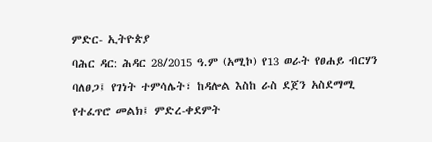ምድር- ኢትዮጵያ
ባሕር ዳር: ሕዳር 28/2015 ዓ.ም (አሚኮ) የ13 ወራት የፀሐይ ብርሃን ባለፀጋ፤ የገነት ተምሳሌት፣ ከዳሎል እስከ ራስ ደጀን አስደማሚ የተፈጥሮ መልክ፤ ምድረ-ቀደምት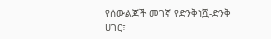የሰውልጆች መገኛ የድንቅነሿ-ድንቅ ሀገር፣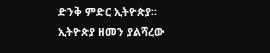ድንቅ ምድር ኢትዮጵያ፡፡
ኢትዮጵያ ዘመን ያልሻረው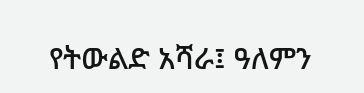የትውልድ አሻራ፤ ዓለምን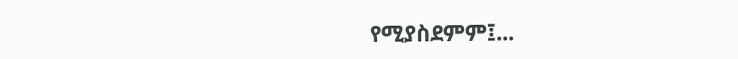የሚያስደምም፤...